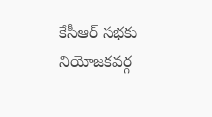కేసీఆర్ సభకు నియోజకవర్గ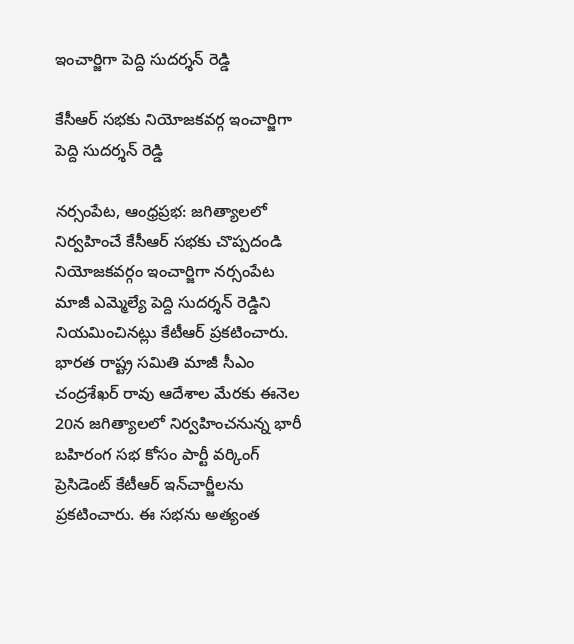ఇంచార్జిగా పెద్ది సుదర్శన్ రెడ్డి

కేసీఆర్ సభకు నియోజకవర్గ ఇంచార్జిగా పెద్ది సుదర్శన్ రెడ్డి

నర్సంపేట, ఆంధ్రప్రభ: జగిత్యాలలో నిర్వహించే కేసీఆర్ సభకు చొప్పదండి నియోజకవర్గం ఇంచార్జిగా నర్సంపేట మాజీ ఎమ్మెల్యే పెద్ది సుదర్శన్ రెడ్డిని నియమించినట్లు కేటీఆర్ ప్రకటించారు. భారత రాష్ట్ర సమితి మాజీ సీఎం చంద్రశేఖర్ రావు ఆదేశాల మేరకు ఈనెల 20న జగిత్యాలలో నిర్వహించనున్న భారీ బహిరంగ సభ కోసం పార్టీ వర్కింగ్ ప్రెసిడెంట్ కేటీఆర్ ఇన్‌చార్జీలను ప్రకటించారు. ఈ సభను అత్యంత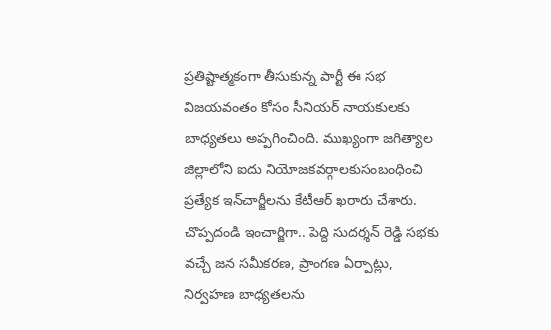ప్రతిష్టాత్మకంగా తీసుకున్న పార్టీ ఈ సభ విజయవంతం కోసం సీనియర్ నాయకులకు బాధ్యతలు అప్పగించింది. ముఖ్యంగా జగిత్యాల జిల్లాలోని ఐదు నియోజకవర్గాలకుసంబంధించి ప్రత్యేక ఇన్‌చార్జీలను కేటీఆర్ ఖరారు చేశారు.
చొప్పదండి ఇంచార్జిగా.. పెద్ది సుదర్శన్ రెడ్డి సభకు వచ్చే జన సమీకరణ, ప్రాంగణ ఏర్పాట్లు, నిర్వహణ బాధ్యతలను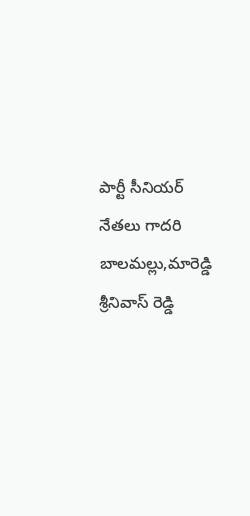పార్టీ సీనియర్ నేతలు గాదరి బాలమల్లు,మారెడ్డి శ్రీనివాస్ రెడ్డి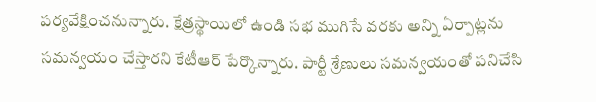పర్యవేక్షించనున్నారు. క్షేత్రస్థాయిలో ఉండి సభ ముగిసే వరకు అన్ని ఏర్పాట్లను సమన్వయం చేస్తారని కేటీఆర్ పేర్కొన్నారు. పార్టీ శ్రేణులు సమన్వయంతో పనిచేసి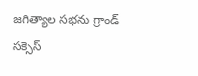జగిత్యాల సభను గ్రాండ్ సక్సెస్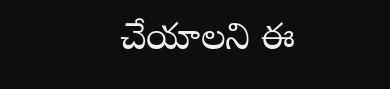చేయాలని ఈ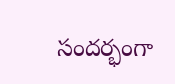సందర్భంగా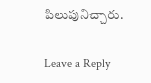పిలుపునిచ్చారు.

Leave a Reply